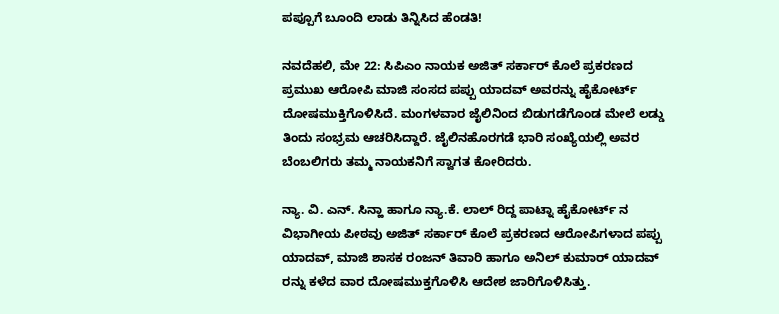ಪಪ್ಪೂಗೆ ಬೂಂದಿ ಲಾಡು ತಿನ್ನಿಸಿದ ಹೆಂಡತಿ!

ನವದೆಹಲಿ, ಮೇ 22: ಸಿಪಿಎಂ ನಾಯಕ ಅಜಿತ್ ಸರ್ಕಾರ್ ಕೊಲೆ ಪ್ರಕರಣದ ಪ್ರಮುಖ ಆರೋಪಿ ಮಾಜಿ ಸಂಸದ ಪಪ್ಪು ಯಾದವ್ ಅವರನ್ನು ಹೈಕೋರ್ಟ್ ದೋಷಮುಕ್ತಿಗೊಳಿಸಿದೆ. ಮಂಗಳವಾರ ಜೈಲಿನಿಂದ ಬಿಡುಗಡೆಗೊಂಡ ಮೇಲೆ ಲಡ್ಡು ತಿಂದು ಸಂಭ್ರಮ ಆಚರಿಸಿದ್ದಾರೆ. ಜೈಲಿನಹೊರಗಡೆ ಭಾರಿ ಸಂಖ್ಯೆಯಲ್ಲಿ ಅವರ ಬೆಂಬಲಿಗರು ತಮ್ಮ ನಾಯಕನಿಗೆ ಸ್ವಾಗತ ಕೋರಿದರು.

ನ್ಯಾ. ವಿ. ಎನ್. ಸಿನ್ಹಾ ಹಾಗೂ ನ್ಯಾ.ಕೆ. ಲಾಲ್ ರಿದ್ದ ಪಾಟ್ನಾ ಹೈಕೋರ್ಟ್ ನ ವಿಭಾಗೀಯ ಪೀಠವು ಅಜಿತ್ ಸರ್ಕಾರ್ ಕೊಲೆ ಪ್ರಕರಣದ ಆರೋಪಿಗಳಾದ ಪಪ್ಪು ಯಾದವ್, ಮಾಜಿ ಶಾಸಕ ರಂಜನ್ ತಿವಾರಿ ಹಾಗೂ ಅನಿಲ್ ಕುಮಾರ್ ಯಾದವ್ ರನ್ನು ಕಳೆದ ವಾರ ದೋಷಮುಕ್ತಗೊಳಿಸಿ ಆದೇಶ ಜಾರಿಗೊಳಿಸಿತ್ತು.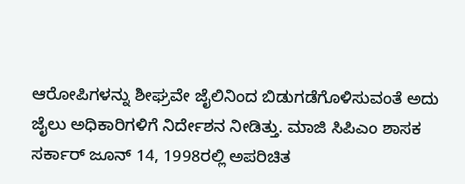ಆರೋಪಿಗಳನ್ನು ಶೀಘ್ರವೇ ಜೈಲಿನಿಂದ ಬಿಡುಗಡೆಗೊಳಿಸುವಂತೆ ಅದು ಜೈಲು ಅಧಿಕಾರಿಗಳಿಗೆ ನಿರ್ದೇಶನ ನೀಡಿತ್ತು. ಮಾಜಿ ಸಿಪಿಎಂ ಶಾಸಕ ಸರ್ಕಾರ್ ಜೂನ್ 14, 1998ರಲ್ಲಿ ಅಪರಿಚಿತ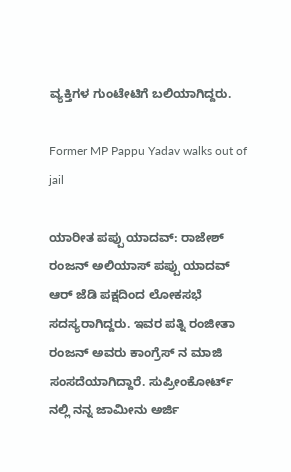ವ್ಯಕ್ತಿಗಳ ಗುಂಟೇಟಿಗೆ ಬಲಿಯಾಗಿದ್ದರು.

Former MP Pappu Yadav walks out of jail

ಯಾರೀತ ಪಪ್ಪು ಯಾದವ್: ರಾಜೇಶ್ ರಂಜನ್ ಅಲಿಯಾಸ್ ಪಪ್ಪು ಯಾದವ್ ಆರ್ ಜೆಡಿ ಪಕ್ಷದಿಂದ ಲೋಕಸಭೆ ಸದಸ್ಯರಾಗಿದ್ದರು. ಇವರ ಪತ್ನಿ ರಂಜೀತಾ ರಂಜನ್ ಅವರು ಕಾಂಗ್ರೆಸ್ ನ ಮಾಜಿ ಸಂಸದೆಯಾಗಿದ್ದಾರೆ. ಸುಪ್ರೀಂಕೋರ್ಟ್ ನಲ್ಲಿ ನನ್ನ ಜಾಮೀನು ಅರ್ಜಿ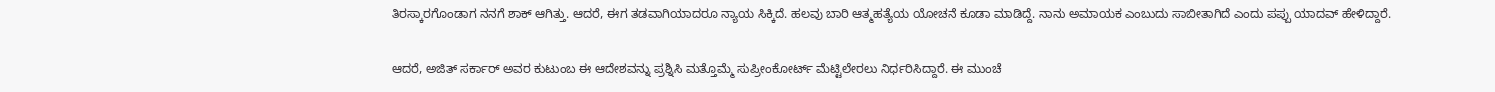ತಿರಸ್ಕಾರಗೊಂಡಾಗ ನನಗೆ ಶಾಕ್ ಆಗಿತ್ತು. ಆದರೆ, ಈಗ ತಡವಾಗಿಯಾದರೂ ನ್ಯಾಯ ಸಿಕ್ಕಿದೆ. ಹಲವು ಬಾರಿ ಆತ್ಮಹತ್ಯೆಯ ಯೋಚನೆ ಕೂಡಾ ಮಾಡಿದ್ದೆ. ನಾನು ಅಮಾಯಕ ಎಂಬುದು ಸಾಬೀತಾಗಿದೆ ಎಂದು ಪಪ್ಪು ಯಾದವ್ ಹೇಳಿದ್ದಾರೆ.

ಆದರೆ, ಅಜಿತ್ ಸರ್ಕಾರ್ ಅವರ ಕುಟುಂಬ ಈ ಆದೇಶವನ್ನು ಪ್ರಶ್ನಿಸಿ ಮತ್ತೊಮ್ಮೆ ಸುಪ್ರೀಂಕೋರ್ಟ್ ಮೆಟ್ಟಿಲೇರಲು ನಿರ್ಧರಿಸಿದ್ದಾರೆ. ಈ ಮುಂಚೆ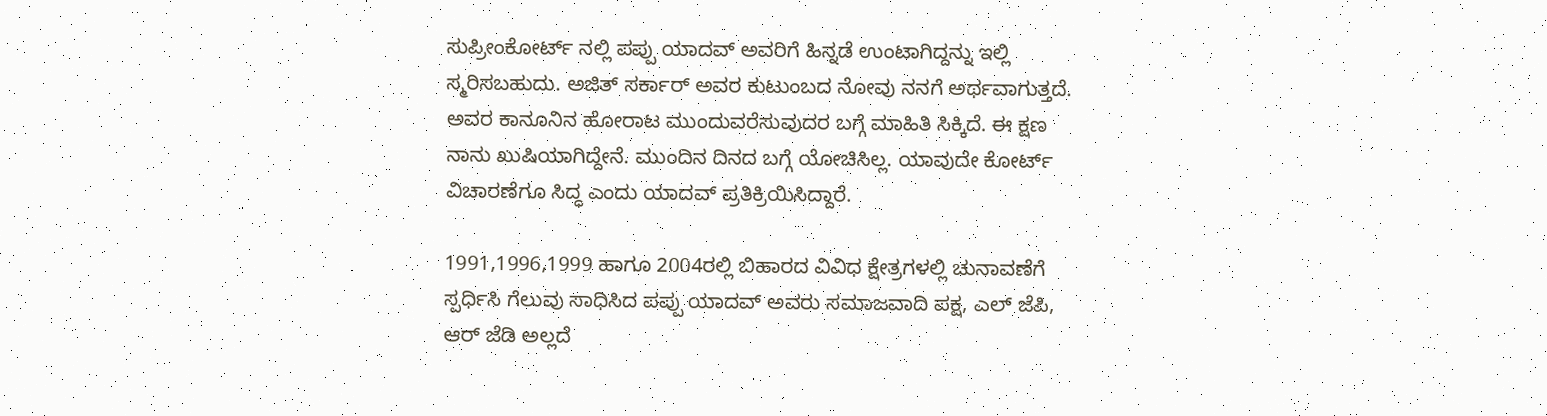ಸುಪ್ರೀಂಕೋರ್ಟ್ ನಲ್ಲಿ ಪಪ್ಪು ಯಾದವ್ ಅವರಿಗೆ ಹಿನ್ನಡೆ ಉಂಟಾಗಿದ್ದನ್ನು ಇಲ್ಲಿ ಸ್ಮರಿಸಬಹುದು. ಅಜಿತ್ ಸರ್ಕಾರ್ ಅವರ ಕುಟುಂಬದ ನೋವು ನನಗೆ ಅರ್ಥವಾಗುತ್ತದೆ. ಅವರ ಕಾನೂನಿನ ಹೋರಾಟ ಮುಂದುವರೆಸುವುದರ ಬಗ್ಗೆ ಮಾಹಿತಿ ಸಿಕ್ಕಿದೆ. ಈ ಕ್ಷಣ ನಾನು ಖುಷಿಯಾಗಿದ್ದೇನೆ. ಮುಂದಿನ ದಿನದ ಬಗ್ಗೆ ಯೋಚಿಸಿಲ್ಲ. ಯಾವುದೇ ಕೋರ್ಟ್ ವಿಚಾರಣೆಗೂ ಸಿದ್ಧ ಎಂದು ಯಾದವ್ ಪ್ರತಿಕ್ರಿಯಿಸಿದ್ದಾರೆ.

1991,1996,1999 ಹಾಗೂ 2004ರಲ್ಲಿ ಬಿಹಾರದ ವಿವಿಧ ಕ್ಷೇತ್ರಗಳಲ್ಲಿ ಚುನಾವಣೆಗೆ ಸ್ಪರ್ಧಿಸಿ ಗೆಲುವು ಸಾಧಿಸಿದ ಪಪ್ಪು ಯಾದವ್ ಅವರು ಸಮಾಜವಾದಿ ಪಕ್ಷ, ಎಲ್ ಜೆಪಿ, ಆರ್ ಜೆಡಿ ಅಲ್ಲದೆ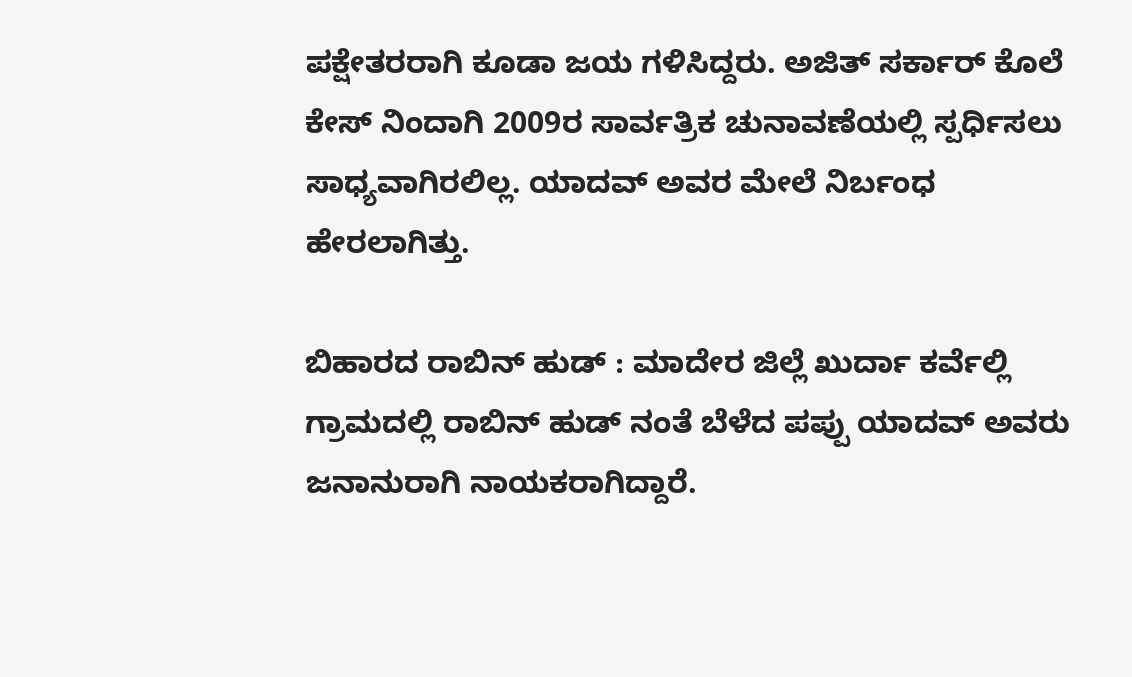ಪಕ್ಷೇತರರಾಗಿ ಕೂಡಾ ಜಯ ಗಳಿಸಿದ್ದರು. ಅಜಿತ್ ಸರ್ಕಾರ್ ಕೊಲೆ ಕೇಸ್ ನಿಂದಾಗಿ 2009ರ ಸಾರ್ವತ್ರಿಕ ಚುನಾವಣೆಯಲ್ಲಿ ಸ್ಪರ್ಧಿಸಲು ಸಾಧ್ಯವಾಗಿರಲಿಲ್ಲ. ಯಾದವ್ ಅವರ ಮೇಲೆ ನಿರ್ಬಂಧ ಹೇರಲಾಗಿತ್ತು.

ಬಿಹಾರದ ರಾಬಿನ್ ಹುಡ್ : ಮಾದೇರ ಜಿಲ್ಲೆ ಖುರ್ದಾ ಕರ್ವೆಲ್ಲಿ ಗ್ರಾಮದಲ್ಲಿ ರಾಬಿನ್ ಹುಡ್ ನಂತೆ ಬೆಳೆದ ಪಪ್ಪು ಯಾದವ್ ಅವರು ಜನಾನುರಾಗಿ ನಾಯಕರಾಗಿದ್ದಾರೆ.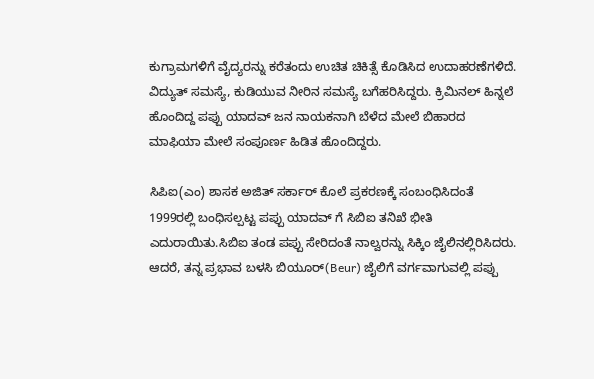ಕುಗ್ರಾಮಗಳಿಗೆ ವೈದ್ಯರನ್ನು ಕರೆತಂದು ಉಚಿತ ಚಿಕಿತ್ಸೆ ಕೊಡಿಸಿದ ಉದಾಹರಣೆಗಳಿದೆ. ವಿದ್ಯುತ್ ಸಮಸ್ಯೆ, ಕುಡಿಯುವ ನೀರಿನ ಸಮಸ್ಯೆ ಬಗೆಹರಿಸಿದ್ದರು. ಕ್ರಿಮಿನಲ್ ಹಿನ್ನಲೆ ಹೊಂದಿದ್ದ ಪಪ್ಪು ಯಾದವ್ ಜನ ನಾಯಕನಾಗಿ ಬೆಳೆದ ಮೇಲೆ ಬಿಹಾರದ ಮಾಫಿಯಾ ಮೇಲೆ ಸಂಪೂರ್ಣ ಹಿಡಿತ ಹೊಂದಿದ್ದರು.

ಸಿಪಿಐ(ಎಂ) ಶಾಸಕ ಅಜಿತ್ ಸರ್ಕಾರ್ ಕೊಲೆ ಪ್ರಕರಣಕ್ಕೆ ಸಂಬಂಧಿಸಿದಂತೆ 1999ರಲ್ಲಿ ಬಂಧಿಸಲ್ಪಟ್ಟ ಪಪ್ಪು ಯಾದವ್ ಗೆ ಸಿಬಿಐ ತನಿಖೆ ಭೀತಿ ಎದುರಾಯಿತು.ಸಿಬಿಐ ತಂಡ ಪಪ್ಪು ಸೇರಿದಂತೆ ನಾಲ್ವರನ್ನು ಸಿಕ್ಕಿಂ ಜೈಲಿನಲ್ಲಿರಿಸಿದರು. ಆದರೆ, ತನ್ನ ಪ್ರಭಾವ ಬಳಸಿ ಬಿಯೂರ್(Beur) ಜೈಲಿಗೆ ವರ್ಗವಾಗುವಲ್ಲಿ ಪಪ್ಪು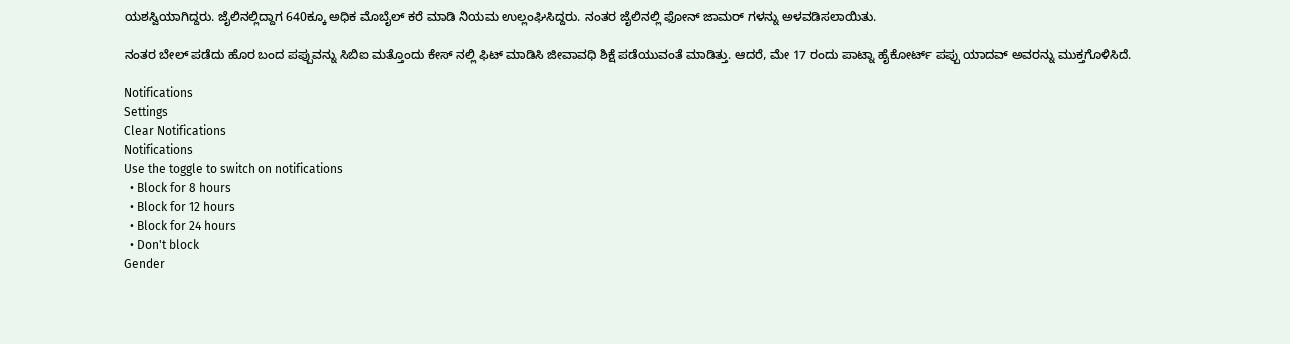ಯಶಸ್ವಿಯಾಗಿದ್ದರು. ಜೈಲಿನಲ್ಲಿದ್ದಾಗ 640ಕ್ಕೂ ಅಧಿಕ ಮೊಬೈಲ್ ಕರೆ ಮಾಡಿ ನಿಯಮ ಉಲ್ಲಂಘಿಸಿದ್ದರು. ನಂತರ ಜೈಲಿನಲ್ಲಿ ಫೋನ್ ಜಾಮರ್ ಗಳನ್ನು ಅಳವಡಿಸಲಾಯಿತು.

ನಂತರ ಬೇಲ್ ಪಡೆದು ಹೊರ ಬಂದ ಪಪ್ಪುವನ್ನು ಸಿಬಿಐ ಮತ್ತೊಂದು ಕೇಸ್ ನಲ್ಲಿ ಫಿಟ್ ಮಾಡಿಸಿ ಜೀವಾವಧಿ ಶಿಕ್ಷೆ ಪಡೆಯುವಂತೆ ಮಾಡಿತ್ತು. ಆದರೆ, ಮೇ 17 ರಂದು ಪಾಟ್ನಾ ಹೈಕೋರ್ಟ್ ಪಪ್ಪು ಯಾದವ್ ಅವರನ್ನು ಮುಕ್ತಗೊಳಿಸಿದೆ.

Notifications
Settings
Clear Notifications
Notifications
Use the toggle to switch on notifications
  • Block for 8 hours
  • Block for 12 hours
  • Block for 24 hours
  • Don't block
Gender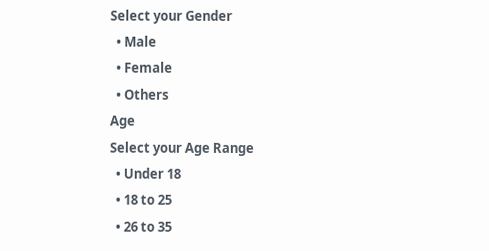Select your Gender
  • Male
  • Female
  • Others
Age
Select your Age Range
  • Under 18
  • 18 to 25
  • 26 to 35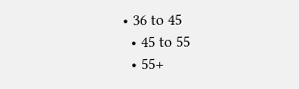• 36 to 45
  • 45 to 55
  • 55+